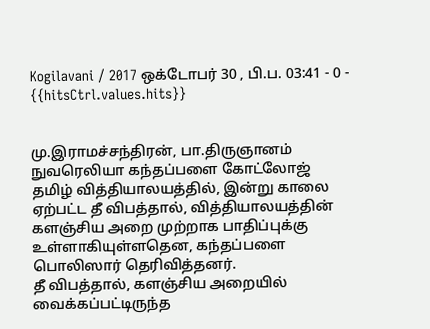Kogilavani / 2017 ஒக்டோபர் 30 , பி.ப. 03:41 - 0 - {{hitsCtrl.values.hits}}


மு.இராமச்சந்திரன், பா.திருஞானம்
நுவரெலியா கந்தப்பளை கோட்லோஜ் தமிழ் வித்தியாலயத்தில், இன்று காலை ஏற்பட்ட தீ விபத்தால், வித்தியாலயத்தின் களஞ்சிய அறை முற்றாக பாதிப்புக்கு உள்ளாகியுள்ளதென, கந்தப்பளை பொலிஸார் தெரிவித்தனர்.
தீ விபத்தால், களஞ்சிய அறையில் வைக்கப்பட்டிருந்த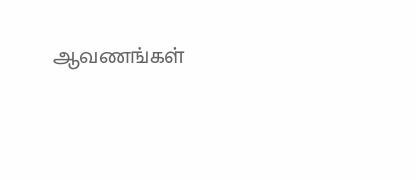ஆவணங்கள்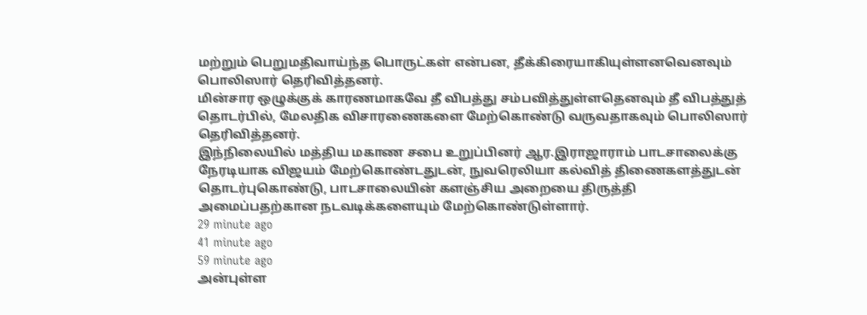மற்றும் பெறுமதிவாய்ந்த பொருட்கள் என்பன, தீக்கிரையாகியுள்ளனவெனவும் பொலிஸார் தெரிவித்தனர்.
மின்சார ஒழுக்குக் காரணமாகவே தீ விபத்து சம்பவித்துள்ளதெனவும் தீ விபத்துத் தொடர்பில், மேலதிக விசாரணைகளை மேற்கொண்டு வருவதாகவும் பொலிஸார் தெரிவித்தனர்.
இந்நிலையில் மத்திய மகாண சபை உறுப்பினர் ஆர.இராஜாராம் பாடசாலைக்கு நேரடியாக விஜயம் மேற்கொண்டதுடன், நுவரெலியா கல்வித் திணைகளத்துடன் தொடர்புகொண்டு, பாடசாலையின் களஞ்சிய அறையை திருத்தி அமைப்பதற்கான நடவடிக்களையும் மேற்கொண்டுள்ளார்.
29 minute ago
41 minute ago
59 minute ago
அன்புள்ள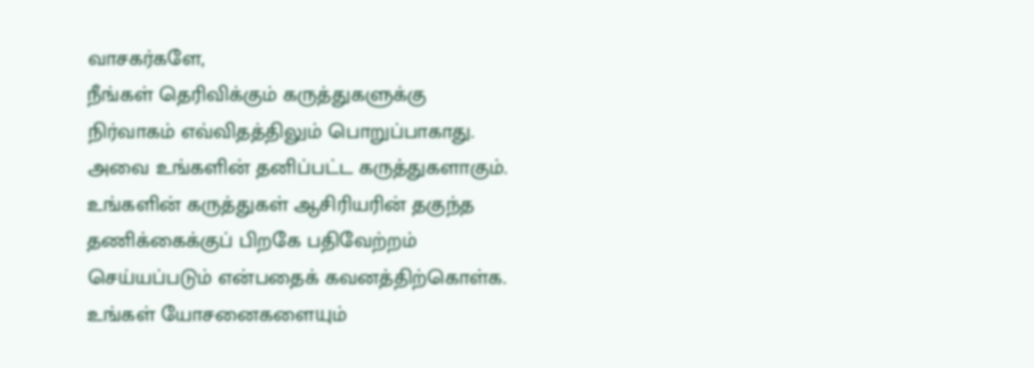வாசகர்களே,
நீங்கள் தெரிவிக்கும் கருத்துகளுக்கு நிர்வாகம் எவ்விதத்திலும் பொறுப்பாகாது. அவை உங்களின் தனிப்பட்ட கருத்துகளாகும். உங்களின் கருத்துகள் ஆசிரியரின் தகுந்த தணிக்கைக்குப் பிறகே பதிவேற்றம் செய்யப்படும் என்பதைக் கவனத்திற்கொள்க. உங்கள் யோசனைகளையும்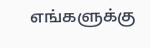எங்களுக்கு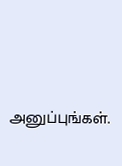அனுப்புங்கள்.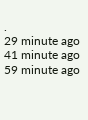.
29 minute ago
41 minute ago
59 minute ago